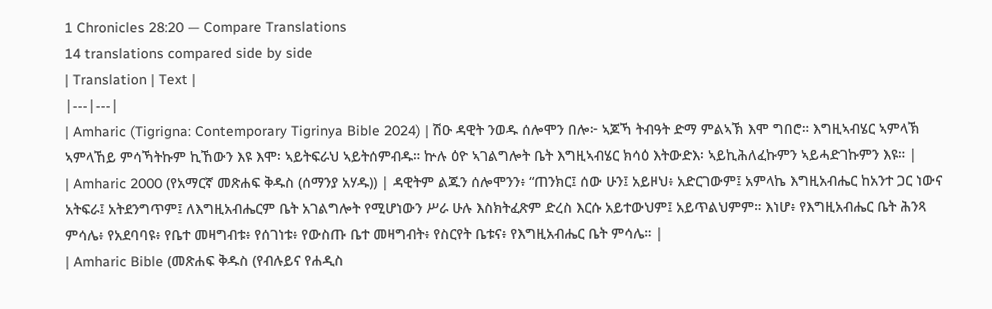1 Chronicles 28:20 — Compare Translations
14 translations compared side by side
| Translation | Text |
|---|---|
| Amharic (Tigrigna: Contemporary Tigrinya Bible 2024) | ሽዑ ዳዊት ንወዱ ሰሎሞን በሎ፦ ኣጆኻ ትብዓት ድማ ምልኣኽ እሞ ግበሮ። እግዚኣብሄር ኣምላኽ ኣምላኸይ ምሳኻትኩም ኪኸውን እዩ እሞ፡ ኣይትፍራህ ኣይትሰምብዱ። ኵሉ ዕዮ ኣገልግሎት ቤት እግዚኣብሄር ክሳዕ እትውድእ፡ ኣይኪሕለፈኩምን ኣይሓድገኩምን እዩ። |
| Amharic 2000 (የአማርኛ መጽሐፍ ቅዱስ (ሰማንያ አሃዱ)) | ዳዊትም ልጁን ሰሎሞንን፥ “ጠንክር፤ ሰው ሁን፤ አይዞህ፥ አድርገውም፤ አምላኬ እግዚአብሔር ከአንተ ጋር ነውና አትፍራ፤ አትደንግጥም፤ ለእግዚአብሔርም ቤት አገልግሎት የሚሆነውን ሥራ ሁሉ እስክትፈጽም ድረስ እርሱ አይተውህም፤ አይጥልህምም። እነሆ፥ የእግዚአብሔር ቤት ሕንጻ ምሳሌ፥ የአደባባዩ፥ የቤተ መዛግብቱ፥ የሰገነቱ፥ የውስጡ ቤተ መዛግብት፥ የስርየት ቤቱና፥ የእግዚአብሔር ቤት ምሳሌ። |
| Amharic Bible (መጽሐፍ ቅዱስ (የብሉይና የሐዲስ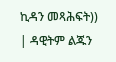ኪዳን መጻሕፍት)) | ዳዊትም ልጁን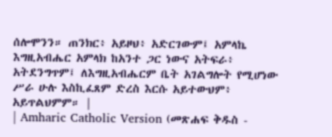ሰሎሞንን። ጠንክር፥ አይዞህ፥ አድርገውም፤ አምላኬ እግዚአብሔር አምላክ ከአንተ ጋር ነውና አትፍራ፥ አትደንግጥም፤ ለእግዚአብሔርም ቤት አገልግሎት የሚሆነው ሥራ ሁሉ እስኪፈጸም ድረስ እርሱ አይተውህም፥ አይጥልህምም። |
| Amharic Catholic Version (መጽሐፍ ቅዱስ -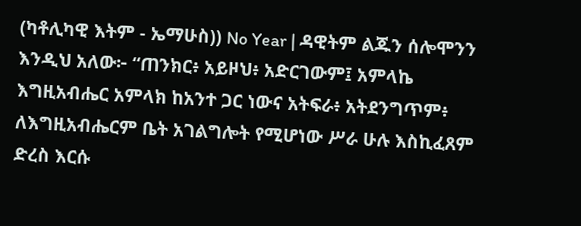(ካቶሊካዊ እትም - ኤማሁስ)) No Year | ዳዊትም ልጁን ሰሎሞንን እንዲህ አለው፦ “ጠንክር፥ አይዞህ፥ አድርገውም፤ አምላኬ እግዚአብሔር አምላክ ከአንተ ጋር ነውና አትፍራ፥ አትደንግጥም፥ ለእግዚአብሔርም ቤት አገልግሎት የሚሆነው ሥራ ሁሉ እስኪፈጸም ድረስ እርሱ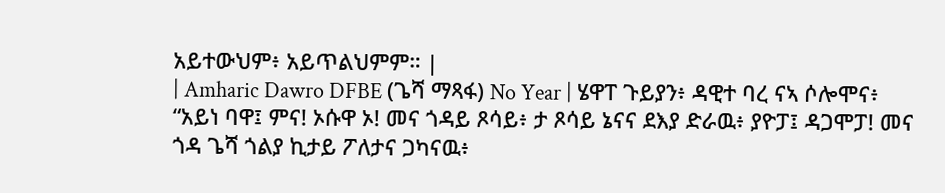አይተውህም፥ አይጥልህምም። |
| Amharic Dawro DFBE (ጌሻ ማጻፋ) No Year | ሄዋፐ ጉይያን፥ ዳዊተ ባረ ናኣ ሶሎሞና፥ “አይነ ባዋ፤ ምና! ኦሱዋ ኦ! መና ጎዳይ ጾሳይ፥ ታ ጾሳይ ኔናና ደእያ ድራዉ፥ ያዮፓ፤ ዳጋሞፓ! መና ጎዳ ጌሻ ጎልያ ኪታይ ፖለታና ጋካናዉ፥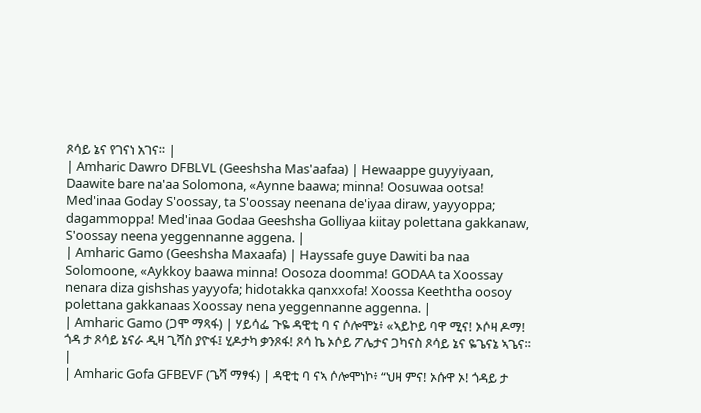ጾሳይ ኔና የገናነ አገና። |
| Amharic Dawro DFBLVL (Geeshsha Mas'aafaa) | Hewaappe guyyiyaan, Daawite bare na'aa Solomona, «Aynne baawa; minna! Oosuwaa ootsa! Med'inaa Goday S'oossay, ta S'oossay neenana de'iyaa diraw, yayyoppa; dagammoppa! Med'inaa Godaa Geeshsha Golliyaa kiitay polettana gakkanaw, S'oossay neena yeggennanne aggena. |
| Amharic Gamo (Geeshsha Maxaafa) | Hayssafe guye Dawiti ba naa Solomoone, «Aykkoy baawa minna! Oosoza doomma! GODAA ta Xoossay nenara diza gishshas yayyofa; hidotakka qanxxofa! Xoossa Keeththa oosoy polettana gakkanaas Xoossay nena yeggennanne aggenna. |
| Amharic Gamo (ጋሞ ማጻፋ) | ሃይሳፌ ጉዬ ዳዊቲ ባ ና ሶሎሞኔ፥ «ኣይኮይ ባዋ ሚና! ኦሶዛ ዶማ! ጎዳ ታ ጾሳይ ኔናራ ዲዛ ጊሻስ ያዮፋ፤ ሂዶታካ ቃንጾፋ! ጾሳ ኬ ኦሶይ ፖሌታና ጋካናስ ጾሳይ ኔና ዬጌናኔ ኣጌና። |
| Amharic Gofa GFBEVF (ጌሻ ማፃፋ) | ዳዊቲ ባ ናኣ ሶሎሞነኮ፥ “ህዛ ምና! ኦሱዋ ኦ! ጎዳይ ታ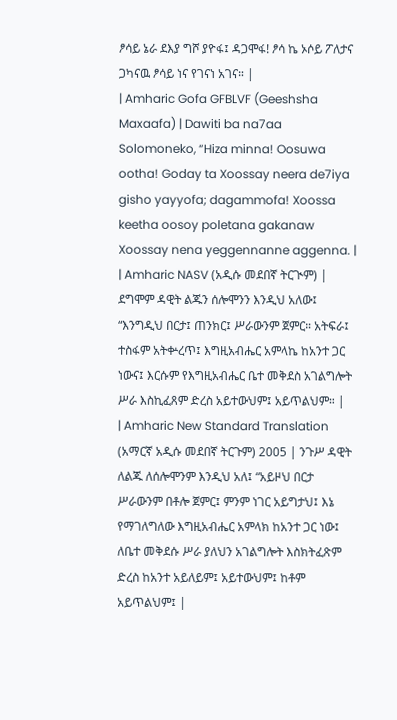ፆሳይ ኔራ ደእያ ግሾ ያዮፋ፤ ዳጋሞፋ! ፆሳ ኬ ኦሶይ ፖለታና ጋካናዉ ፆሳይ ነና የገናነ አገና። |
| Amharic Gofa GFBLVF (Geeshsha Maxaafa) | Dawiti ba na7aa Solomoneko, “Hiza minna! Oosuwa ootha! Goday ta Xoossay neera de7iya gisho yayyofa; dagammofa! Xoossa keetha oosoy poletana gakanaw Xoossay nena yeggennanne aggenna. |
| Amharic NASV (አዲሱ መደበኛ ትርጒም) | ደግሞም ዳዊት ልጁን ሰሎሞንን እንዲህ አለው፤ “እንግዲህ በርታ፤ ጠንክር፤ ሥራውንም ጀምር። አትፍራ፤ ተስፋም አትቍረጥ፤ እግዚአብሔር አምላኬ ከአንተ ጋር ነውና፤ እርሱም የእግዚአብሔር ቤተ መቅደስ አገልግሎት ሥራ እስኪፈጸም ድረስ አይተውህም፤ አይጥልህም። |
| Amharic New Standard Translation (አማርኛ አዲሱ መደበኛ ትርጉም) 2005 | ንጉሥ ዳዊት ለልጁ ለሰሎሞንም እንዲህ አለ፤ “አይዞህ በርታ ሥራውንም በቶሎ ጀምር፤ ምንም ነገር አይግታህ፤ እኔ የማገለግለው እግዚአብሔር አምላክ ከአንተ ጋር ነው፤ ለቤተ መቅደሱ ሥራ ያለህን አገልግሎት እስክትፈጽም ድረስ ከአንተ አይለይም፤ አይተውህም፤ ከቶም አይጥልህም፤ |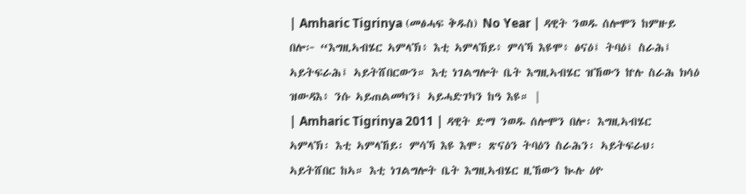| Amharic Tigrinya (መፅሓፍ ቅዱስ) No Year | ዳዊት ንወዱ ሰሎሞን ከምዙይ በሎ፦ “እግዚኣብሄር ኣምላኽ፥ እቲ ኣምላኸይ፥ ምሳኻ እዩሞ፥ ፅናዕ፤ ትባዕ፤ ስራሕ፤ ኣይትፍራሕ፤ ኣይትሸበርውን። እቲ ነገልግሎት ቤት እግዚኣብሄር ዝኸውን ኵሉ ስራሕ ክሳዕ ዝውዳእ፥ ንሱ ኣይጠልመካን፤ ኣይሓድገካን ከዓ እዩ። |
| Amharic Tigrinya 2011 | ዳዊት ድማ ንወዱ ሰሎሞን በሎ፡ እግዚኣብሄር ኣምላኽ፡ እቲ ኣምላኸይ፡ ምሳኻ እዩ እሞ፡ ጽናዕን ትባዕን ስራሕን፡ ኣይትፍራህ፡ ኣይትሸበር ከኣ። እቲ ነገልግሎት ቤት እግዚኣብሄር ዚኸውን ኲሉ ዕዮ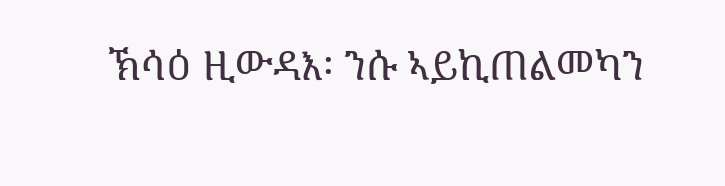ኽሳዕ ዚውዳእ፡ ንሱ ኣይኪጠልመካን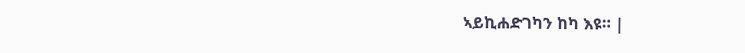ኣይኪሐድገካን ከካ እዩ። |